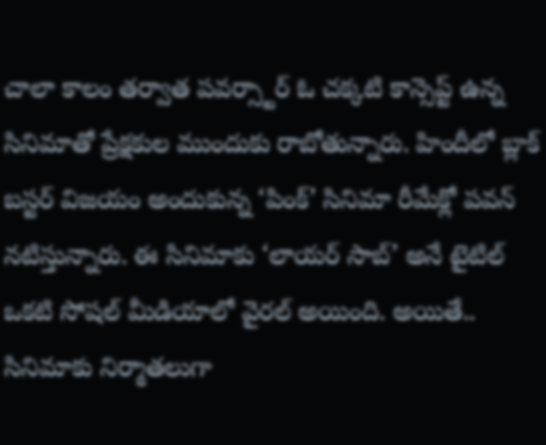చాలా కాలం తర్వాత పవర్స్టార్ ఓ చక్కటి కాన్సెప్ట్ ఉన్న సినిమాతో ప్రేక్షకుల ముందుకు రాబోతున్నారు. హిందీలో బ్లాక్ బస్టర్ విజయం అందుకున్న ‘పింక్’ సినిమా రీమేక్లో పవన్ నటిస్తున్నారు. ఈ సినిమాకు ‘లాయర్ సాబ్’ అనే టైటిల్ ఒకటి సోషల్ మీడియాలో వైరల్ అయింది. అయితే.. సినిమాకు నిర్మాతలుగా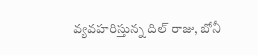వ్యవహరిస్తున్న దిల్ రాజు, బోనీ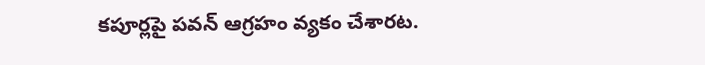కపూర్లపై పవన్ ఆగ్రహం వ్యకం చేశారట.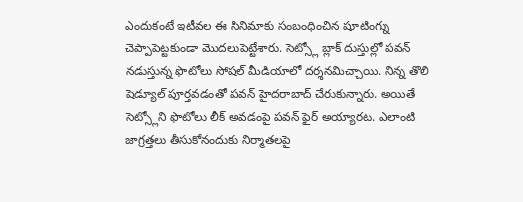ఎందుకంటే ఇటీవల ఈ సినిమాకు సంబంధించిన షూటింగ్ను చెప్పాపెట్టకుండా మొదలుపెట్టేశారు. సెట్స్లో బ్లాక్ దుస్తుల్లో పవన్ నడుస్తున్న ఫొటోలు సోషల్ మీడియాలో దర్శనమిచ్చాయి. నిన్న తొలి షెడ్యూల్ పూర్తవడంతో పవన్ హైదరాబాద్ చేరుకున్నారు. అయితే సెట్స్లోని ఫొటోలు లీక్ అవడంపై పవన్ ఫైర్ అయ్యారట. ఎలాంటి జాగ్రత్తలు తీసుకోనందుకు నిర్మాతలపై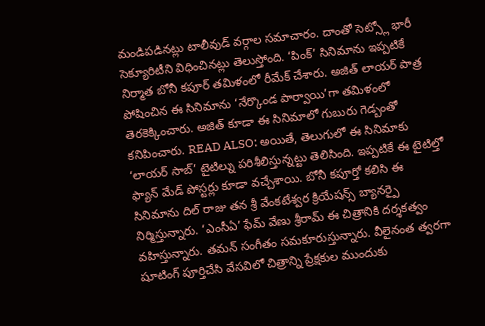మండిపడినట్లు టాలీవుడ్ వర్గాల సమాచారం. దాంతో సెట్స్లో భారీ సెక్యూరిటీని విధించినట్లు తెలుస్తోంది. ‘పింక్’ సినిమాను ఇప్పటికే నిర్మాత బోనీ కపూర్ తమిళంలో రీమేక్ చేశారు. అజిత్ లాయర్ పాత్ర పోషించిన ఈ సినిమాను ‘నేర్కొండ పార్వాయి’గా తమిళంలో తెరకెక్కించారు. అజిత్ కూడా ఈ సినిమాలో గుబురు గెడ్బంతో కనిపించారు. READ ALSO: అయితే, తెలుగులో ఈ సినిమాకు ‘లాయర్ సాబ్’ టైటిల్ను పరిశీలిస్తున్నట్టు తెలిసింది. ఇప్పటికే ఈ టైటిల్తో ఫ్యాన్ మేడ్ పోస్టర్లు కూడా వచ్చేశాయి. బోనీ కపూర్తో కలిసి ఈ సినిమాను దిల్ రాజు తన శ్రీ వేంకటేశ్వర క్రియేషన్స్ బ్యానర్పై నిర్మిస్తున్నారు. ‘ఎంసీఏ’ ఫేమ్ వేణు శ్రీరామ్ ఈ చిత్రానికి దర్శకత్వం వహిస్తున్నారు. తమన్ సంగీతం సమకూరుస్తున్నారు. వీలైనంత త్వరగా షూటింగ్ పూర్తిచేసి వేసవిలో చిత్రాన్ని ప్రేక్షకుల ముందుకు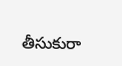తీసుకురా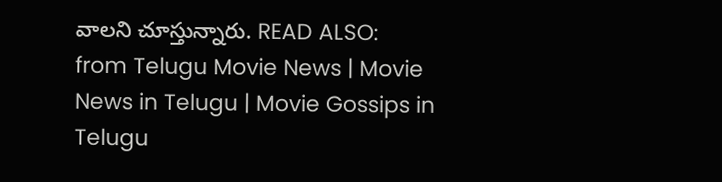వాలని చూస్తున్నారు. READ ALSO:
from Telugu Movie News | Movie News in Telugu | Movie Gossips in Telugu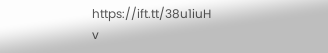https://ift.tt/38u1iuH
v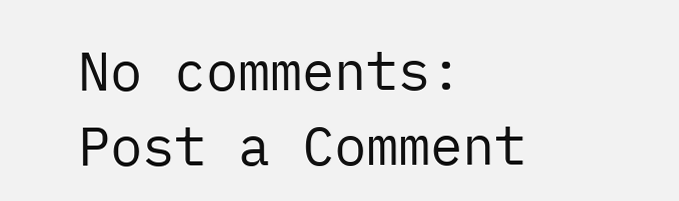No comments:
Post a Comment